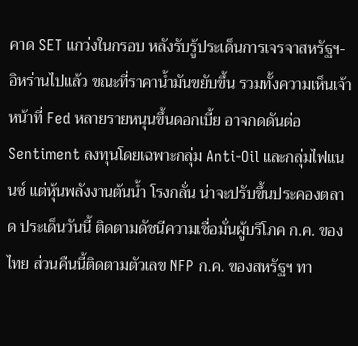คาด SET แกว่งในกรอบ หลังรับรู้ประเด็นการเจรจาสหรัฐฯ-อิหร่านไปแล้ว ขณะที่ราคาน้ำมันขยับขึ้น รวมทั้งความเห็นเจ้าหน้าที่ Fed หลายรายหนุนขึ้นดอกเบี้ย อาจกดดันต่อ Sentiment ลงทุนโดยเฉพาะกลุ่ม Anti-Oil และกลุ่มไฟแนนซ์ แต่หุ้นพลังงานต้นน้ำ โรงกลั่น น่าจะปรับขึ้นประคองตลาด ประเด็นวันนี้ ติดตามดัชนีความเชื่อมั่นผู้บริโภค ก.ค. ของไทย ส่วนคืนนี้ติดตามตัวเลข NFP ก.ค. ของสหรัฐฯ ทา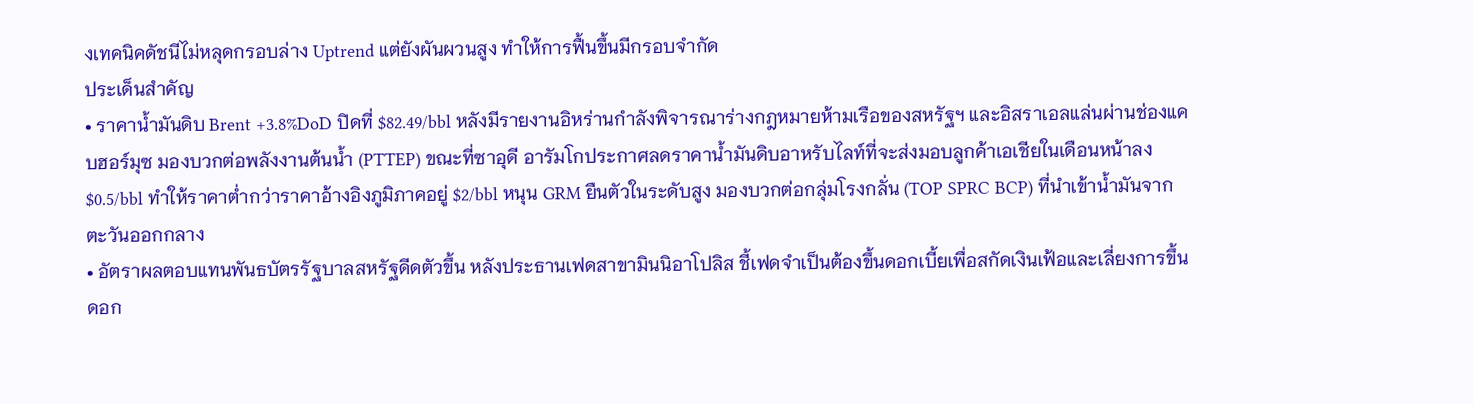งเทคนิคดัชนีไม่หลุดกรอบล่าง Uptrend แต่ยังผันผวนสูง ทำให้การฟื้นขึ้นมีกรอบจำกัด
ประเด็นสำคัญ
• ราคาน้ำมันดิบ Brent +3.8%DoD ปิดที่ $82.49/bbl หลังมีรายงานอิหร่านกำลังพิจารณาร่างกฎหมายห้ามเรือของสหรัฐฯ และอิสราเอลแล่นผ่านช่องแคบฮอร์มุซ มองบวกต่อพลังงานต้นน้ำ (PTTEP) ขณะที่ซาอุดี อารัมโกประกาศลดราคาน้ำมันดิบอาหรับไลท์ที่จะส่งมอบลูกค้าเอเชียในเดือนหน้าลง $0.5/bbl ทำให้ราคาต่ำกว่าราคาอ้างอิงภูมิภาคอยู่ $2/bbl หนุน GRM ยืนตัวในระดับสูง มองบวกต่อกลุ่มโรงกลั่น (TOP SPRC BCP) ที่นำเข้าน้ำมันจากตะวันออกกลาง
• อัตราผลตอบแทนพันธบัตรรัฐบาลสหรัฐดีดตัวขึ้น หลังประธานเฟดสาขามินนิอาโปลิส ชี้เฟดจำเป็นต้องขึ้นดอกเบี้ยเพื่อสกัดเงินเฟ้อและเลี่ยงการขึ้นดอก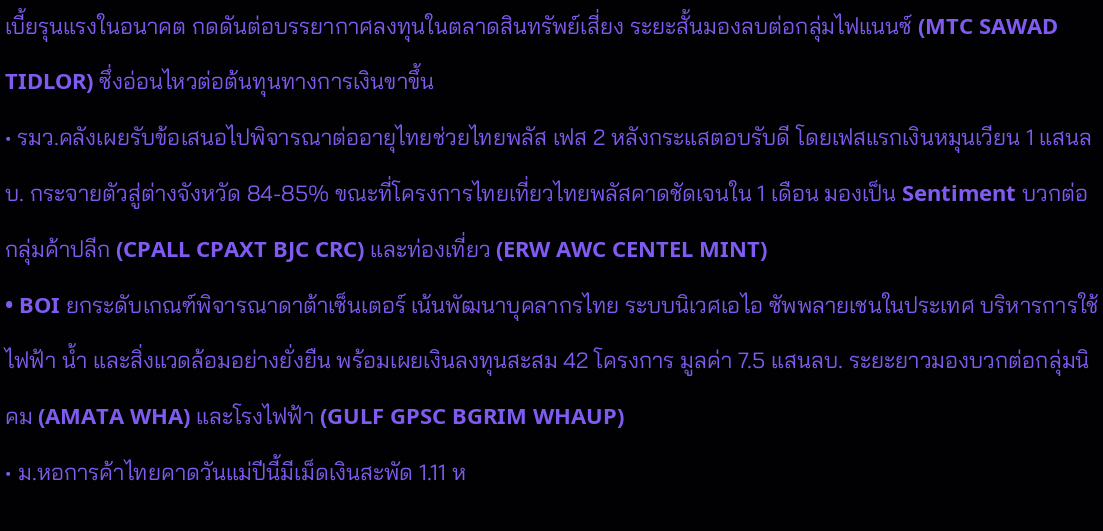เบี้ยรุนแรงในอนาคต กดดันต่อบรรยากาศลงทุนในตลาดสินทรัพย์เสี่ยง ระยะสั้นมองลบต่อกลุ่มไฟแนนซ์ (MTC SAWAD TIDLOR) ซึ่งอ่อนไหวต่อต้นทุนทางการเงินขาขึ้น
• รมว.คลังเผยรับข้อเสนอไปพิจารณาต่ออายุไทยช่วยไทยพลัส เฟส 2 หลังกระแสตอบรับดี โดยเฟสแรกเงินหมุนเวียน 1 แสนลบ. กระจายตัวสู่ต่างจังหวัด 84-85% ขณะที่โครงการไทยเที่ยวไทยพลัสคาดชัดเจนใน 1 เดือน มองเป็น Sentiment บวกต่อกลุ่มค้าปลีก (CPALL CPAXT BJC CRC) และท่องเที่ยว (ERW AWC CENTEL MINT)
• BOI ยกระดับเกณฑ์พิจารณาดาต้าเซ็นเตอร์ เน้นพัฒนาบุคลากรไทย ระบบนิเวศเอไอ ซัพพลายเชนในประเทศ บริหารการใช้ไฟฟ้า น้ำ และสิ่งแวดล้อมอย่างยั่งยืน พร้อมเผยเงินลงทุนสะสม 42 โครงการ มูลค่า 7.5 แสนลบ. ระยะยาวมองบวกต่อกลุ่มนิคม (AMATA WHA) และโรงไฟฟ้า (GULF GPSC BGRIM WHAUP)
• ม.หอการค้าไทยคาดวันแม่ปีนี้มีเม็ดเงินสะพัด 1.11 ห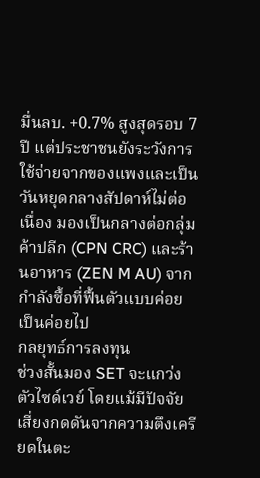มื่นลบ. +0.7% สูงสุดรอบ 7 ปี แต่ประชาชนยังระวังการใช้จ่ายจากของแพงและเป็นวันหยุดกลางสัปดาห์ไม่ต่อเนื่อง มองเป็นกลางต่อกลุ่มค้าปลีก (CPN CRC) และร้านอาหาร (ZEN M AU) จากกำลังซื้อที่ฟื้นตัวแบบค่อยเป็นค่อยไป
กลยุทธ์การลงทุน
ช่วงสั้นมอง SET จะแกว่งตัวไซด์เวย์ โดยแม้มีปัจจัยเสี่ยงกดดันจากความตึงเครียดในตะ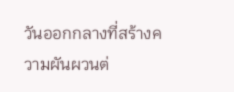วันออกกลางที่สร้างความผันผวนต่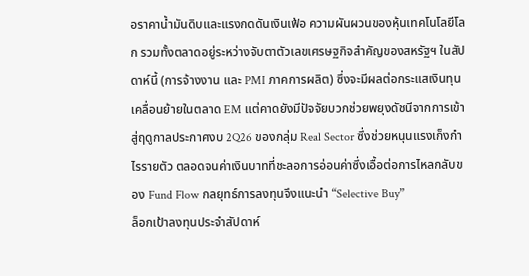อราคาน้ำมันดิบและแรงกดดันเงินเฟ้อ ความผันผวนของหุ้นเทคโนโลยีโลก รวมทั้งตลาดอยู่ระหว่างจับตาตัวเลขเศรษฐกิจสำคัญของสหรัฐฯ ในสัปดาห์นี้ (การจ้างงาน และ PMI ภาคการผลิต) ซึ่งจะมีผลต่อกระแสเงินทุนเคลื่อนย้ายในตลาด EM แต่คาดยังมีปัจจัยบวกช่วยพยุงดัชนีจากการเข้าสู่ฤดูกาลประกาศงบ 2Q26 ของกลุ่ม Real Sector ซึ่งช่วยหนุนแรงเก็งกำไรรายตัว ตลอดจนค่าเงินบาทที่ชะลอการอ่อนค่าซึ่งเอื้อต่อการไหลกลับของ Fund Flow กลยุทธ์การลงทุนจึงแนะนำ “Selective Buy”
ล็อกเป้าลงทุนประจำสัปดาห์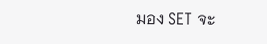มอง SET จะ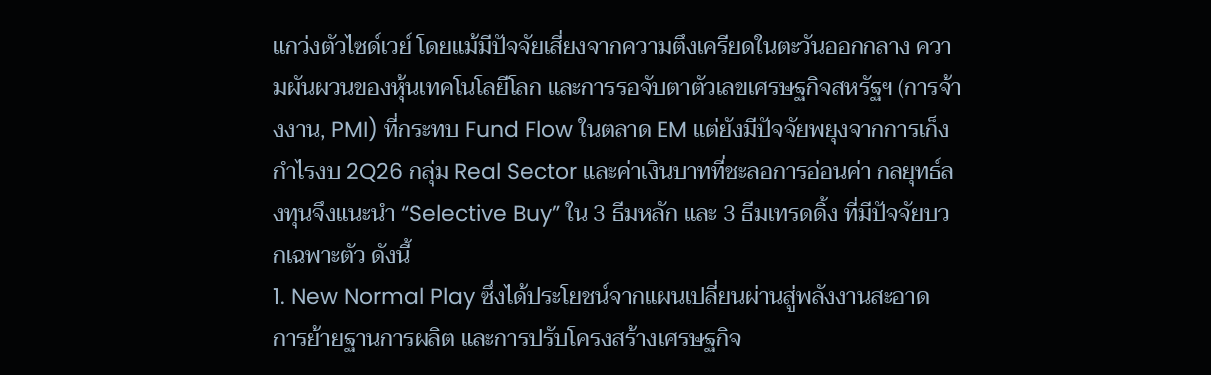แกว่งตัวไซด์เวย์ โดยแม้มีปัจจัยเสี่ยงจากความตึงเครียดในตะวันออกกลาง ความผันผวนของหุ้นเทคโนโลยีโลก และการรอจับตาตัวเลขเศรษฐกิจสหรัฐฯ (การจ้างงาน, PMI) ที่กระทบ Fund Flow ในตลาด EM แต่ยังมีปัจจัยพยุงจากการเก็งกำไรงบ 2Q26 กลุ่ม Real Sector และค่าเงินบาทที่ชะลอการอ่อนค่า กลยุทธ์ลงทุนจึงแนะนำ “Selective Buy” ใน 3 ธีมหลัก และ 3 ธีมเทรดดิ้ง ที่มีปัจจัยบวกเฉพาะตัว ดังนี้
1. New Normal Play ซึ่งได้ประโยชน์จากแผนเปลี่ยนผ่านสู่พลังงานสะอาด การย้ายฐานการผลิต และการปรับโครงสร้างเศรษฐกิจ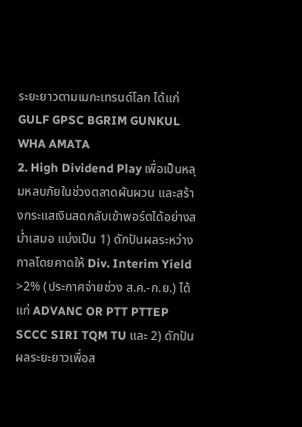ระยะยาวตามเมกะเทรนด์โลก ได้แก่ GULF GPSC BGRIM GUNKUL WHA AMATA
2. High Dividend Play เพื่อเป็นหลุมหลบภัยในช่วงตลาดผันผวน และสร้างกระแสเงินสดกลับเข้าพอร์ตได้อย่างสม่ำเสมอ แบ่งเป็น 1) ดักปันผลระหว่างกาลโดยคาดให้ Div. Interim Yield >2% (ประกาศจ่ายช่วง ส.ค.-ก.ย.) ได้แก่ ADVANC OR PTT PTTEP SCCC SIRI TQM TU และ 2) ดักปันผลระยะยาวเพื่อส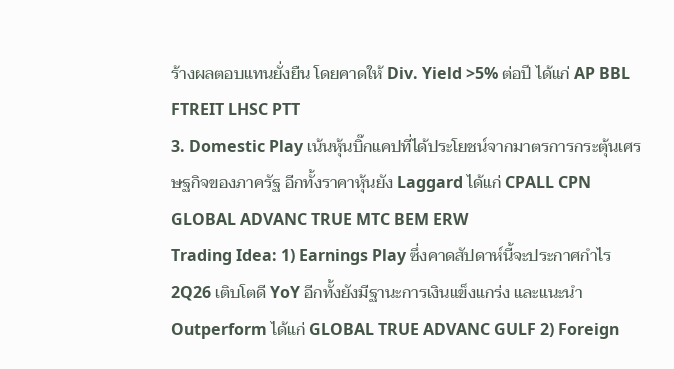ร้างผลตอบแทนยั่งยืน โดยคาดให้ Div. Yield >5% ต่อปี ได้แก่ AP BBL FTREIT LHSC PTT
3. Domestic Play เน้นหุ้นบิ๊กแคปที่ได้ประโยชน์จากมาตรการกระตุ้นเศรษฐกิจของภาครัฐ อีกทั้งราคาหุ้นยัง Laggard ได้แก่ CPALL CPN GLOBAL ADVANC TRUE MTC BEM ERW
Trading Idea: 1) Earnings Play ซึ่งคาดสัปดาห์นี้จะประกาศกำไร 2Q26 เติบโตดี YoY อีกทั้งยังมีฐานะการเงินแข็งแกร่ง และแนะนำ Outperform ได้แก่ GLOBAL TRUE ADVANC GULF 2) Foreign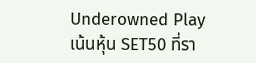Underowned Play เน้นหุ้น SET50 ที่รา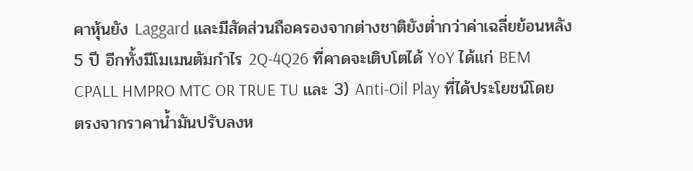คาหุ้นยัง Laggard และมีสัดส่วนถือครองจากต่างชาติยังต่ำกว่าค่าเฉลี่ยย้อนหลัง 5 ปี อีกทั้งมีโมเมนตัมกำไร 2Q-4Q26 ที่คาดจะเติบโตได้ YoY ได้แก่ BEM CPALL HMPRO MTC OR TRUE TU และ 3) Anti-Oil Play ที่ได้ประโยชน์โดยตรงจากราคาน้ำมันปรับลงห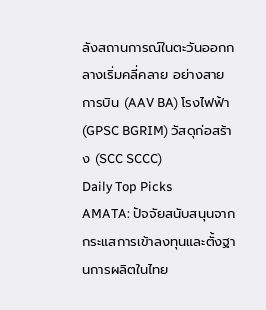ลังสถานการณ์ในตะวันออกกลางเริ่มคลี่คลาย อย่างสายการบิน (AAV BA) โรงไฟฟ้า (GPSC BGRIM) วัสดุก่อสร้าง (SCC SCCC)
Daily Top Picks
AMATA: ปัจจัยสนับสนุนจากกระแสการเข้าลงทุนและตั้งฐานการผลิตในไทย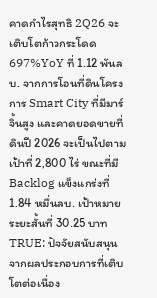คาดกำไรสุทธิ 2Q26 จะเติบโตก้าวกระโดด 697%YoY ที่ 1.12 พันลบ. จากการโอนที่ดินโครงการ Smart City ที่มีมาร์จิ้นสูง และคาดยอดขายที่ดินปี 2026 จะเป็นไปตามเป้าที่ 2,800 ไร่ ขณะที่มี Backlog แข็งแกร่งที่ 1.84 หมื่นลบ. เป้าหมายระยะสั้นที่ 30.25 บาท
TRUE: ปัจจัยสนับสนุนจากผลประกอบการที่เติบโตต่อเนื่อง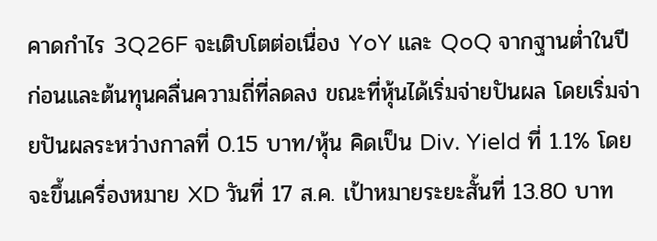คาดกำไร 3Q26F จะเติบโตต่อเนื่อง YoY และ QoQ จากฐานต่ำในปีก่อนและต้นทุนคลื่นความถี่ที่ลดลง ขณะที่หุ้นได้เริ่มจ่ายปันผล โดยเริ่มจ่ายปันผลระหว่างกาลที่ 0.15 บาท/หุ้น คิดเป็น Div. Yield ที่ 1.1% โดยจะขึ้นเครื่องหมาย XD วันที่ 17 ส.ค. เป้าหมายระยะสั้นที่ 13.80 บาท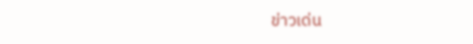ข่าวเด่น